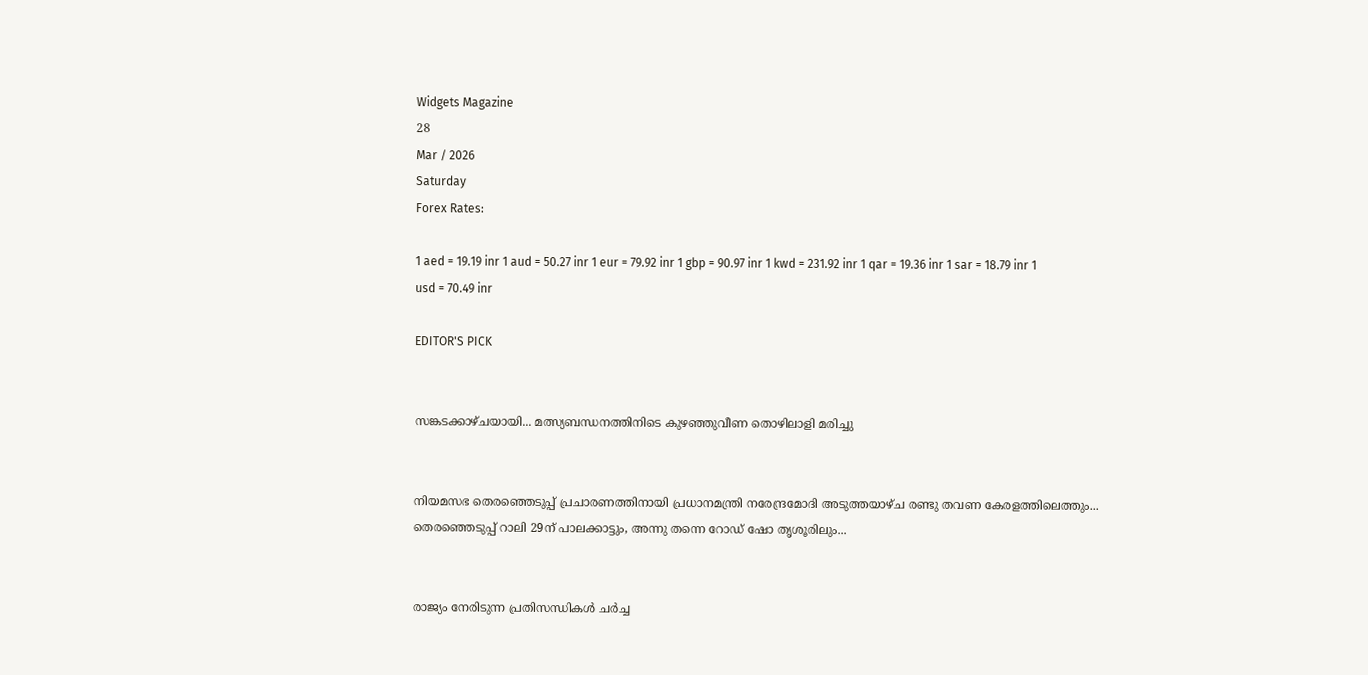Widgets Magazine
28
Mar / 2026
Saturday
Forex Rates:

1 aed = 19.19 inr 1 aud = 50.27 inr 1 eur = 79.92 inr 1 gbp = 90.97 inr 1 kwd = 231.92 inr 1 qar = 19.36 inr 1 sar = 18.79 inr 1 usd = 70.49 inr

EDITOR'S PICK


സങ്കടക്കാഴ്ചയായി... മത്സ്യബന്ധനത്തിനിടെ കുഴഞ്ഞുവീണ തൊഴിലാളി മരിച്ചു


നിയമസഭ തെരഞ്ഞെടുപ്പ് പ്രചാരണത്തിനായി പ്രധാനമന്ത്രി നരേന്ദ്രമോദി അടുത്തയാഴ്ച രണ്ടു തവണ കേരളത്തിലെത്തും... തെരഞ്ഞെടുപ്പ് റാലി 29ന് പാലക്കാട്ടും, അന്നു തന്നെ റോഡ് ഷോ തൃശൂരിലും...


രാജ്യം നേരിടുന്ന പ്രതിസന്ധികൾ ചർച്ച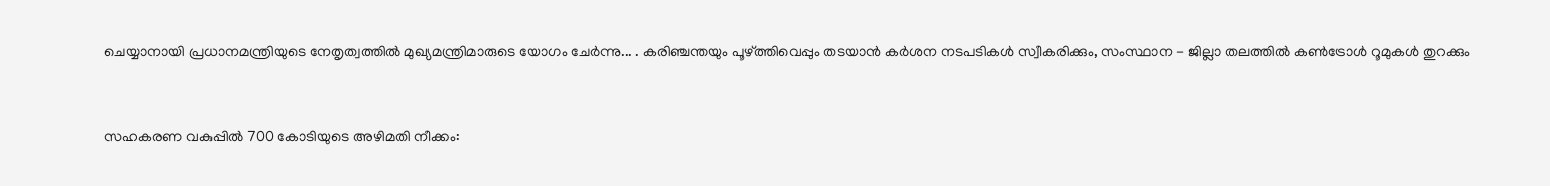ചെയ്യാനായി പ്രധാനമന്ത്രിയുടെ നേതൃത്വത്തിൽ മുഖ്യമന്ത്രിമാരുടെ യോഗം ചേർന്നു... . കരിഞ്ചന്തയും പൂഴ്ത്തിവെപ്പും തടയാൻ കർശന നടപടികൾ സ്വീകരിക്കും, സംസ്ഥാന - ജില്ലാ തലത്തിൽ കൺട്രോൾ റൂമുകൾ തുറക്കും


സഹകരണ വകുപ്പിൽ 700 കോടിയുടെ അഴിമതി നീക്കം: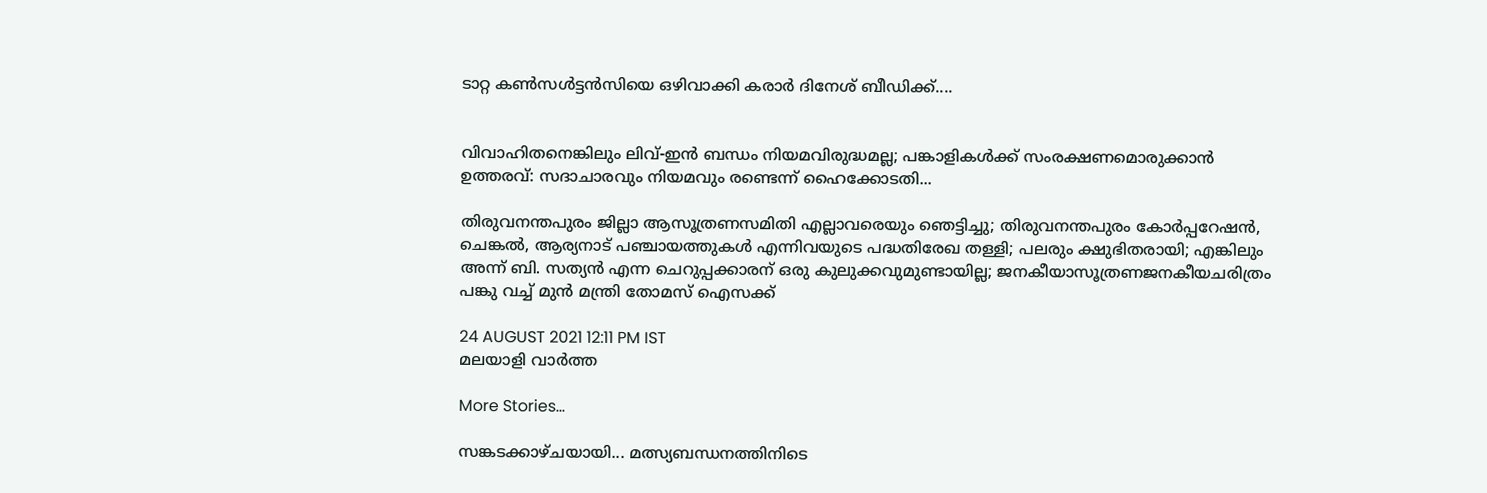ടാറ്റ കണ്‍സള്‍ട്ടന്‍സിയെ ഒഴിവാക്കി കരാർ ദിനേശ് ബീഡിക്ക്....


വിവാഹിതനെങ്കിലും ലിവ്-ഇൻ ബന്ധം നിയമവിരുദ്ധമല്ല; പങ്കാളികൾക്ക് സംരക്ഷണമൊരുക്കാൻ ഉത്തരവ്: സദാചാരവും നിയമവും രണ്ടെന്ന് ഹൈക്കോടതി...

തിരുവനന്തപുരം ജില്ലാ ആസൂത്രണസമിതി എല്ലാവരെയും ഞെട്ടിച്ചു; തിരുവനന്തപുരം കോർപ്പറേഷൻ, ചെങ്കൽ, ആര്യനാട് പഞ്ചായത്തുകൾ എന്നിവയുടെ പദ്ധതിരേഖ തള്ളി; പലരും ക്ഷുഭിതരായി; എങ്കിലും അന്ന് ബി. സത്യൻ എന്ന ചെറുപ്പക്കാരന് ഒരു കുലുക്കവുമുണ്ടായില്ല; ജനകീയാസൂത്രണജനകീയചരിത്രം പങ്കു വച്ച് മുൻ മന്ത്രി തോമസ് ഐസക്ക്

24 AUGUST 2021 12:11 PM IST
മലയാളി വാര്‍ത്ത

More Stories...

സങ്കടക്കാഴ്ചയായി... മത്സ്യബന്ധനത്തിനിടെ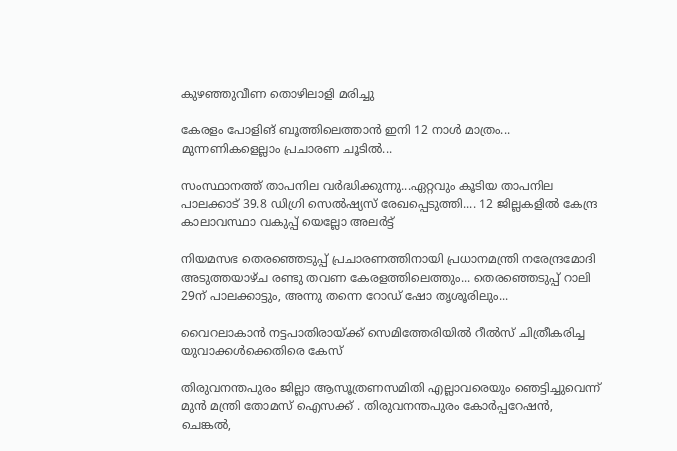കുഴഞ്ഞുവീണ തൊഴിലാളി മരിച്ചു

കേരളം പോളിങ് ബൂത്തിലെത്താൻ ഇനി 12 നാൾ മാത്രം... മുന്നണികളെല്ലാം പ്രചാരണ ചൂടിൽ...

സംസ്ഥാനത്ത് താപനില വർദ്ധിക്കുന്നു...ഏറ്റവും കൂടിയ താപനില പാലക്കാട് 39.8 ഡിഗ്രി സെൽഷ്യസ് രേഖപ്പെടുത്തി.... 12 ജില്ലകളിൽ കേന്ദ്ര കാലാവസ്ഥാ വകുപ്പ് യെല്ലോ അലർട്ട്

നിയമസഭ തെരഞ്ഞെടുപ്പ് പ്രചാരണത്തിനായി പ്രധാനമന്ത്രി നരേന്ദ്രമോദി അടുത്തയാഴ്ച രണ്ടു തവണ കേരളത്തിലെത്തും... തെരഞ്ഞെടുപ്പ് റാലി 29ന് പാലക്കാട്ടും, അന്നു തന്നെ റോഡ് ഷോ തൃശൂരിലും...

വൈറലാകാന്‍ നട്ടപാതിരായ്ക്ക് സെമിത്തേരിയില്‍ റീല്‍സ് ചിത്രീകരിച്ച യുവാക്കള്‍ക്കെതിരെ കേസ്

തിരുവനന്തപുരം ജില്ലാ ആസൂത്രണസമിതി എല്ലാവരെയും ഞെട്ടിച്ചുവെന്ന് മുൻ മന്ത്രി തോമസ് ഐസക്ക് . തിരുവനന്തപുരം കോർപ്പറേഷൻ, ചെങ്കൽ,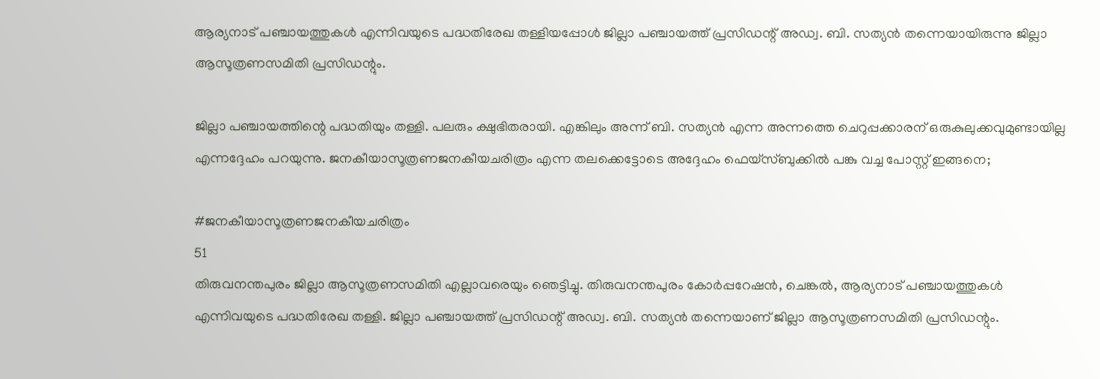ആര്യനാട് പഞ്ചായത്തുകൾ എന്നിവയുടെ പദ്ധതിരേഖ തള്ളിയപ്പോൾ ജില്ലാ പഞ്ചായത്ത് പ്രസിഡന്റ് അഡ്വ. ബി. സത്യൻ തന്നെയായിരുന്നു ജില്ലാ ആസൂത്രണസമിതി പ്രസിഡന്റും.

ജില്ലാ പഞ്ചായത്തിന്റെ പദ്ധതിയും തള്ളി. പലരും ക്ഷുഭിതരായി. എങ്കിലും അന്ന് ബി. സത്യൻ എന്ന അന്നത്തെ ചെറുപ്പക്കാരന് ഒരുകുലുക്കവുമുണ്ടായില്ല എന്നദ്ദേഹം പറയുന്നു. ജനകീയാസൂത്രണജനകീയചരിത്രം എന്ന തലക്കെട്ടോടെ അദ്ദേഹം ഫെയ്‌സ്ബുക്കിൽ പങ്കു വച്ച പോസ്റ്റ് ഇങ്ങനെ;

#ജനകീയാസൂത്രണജനകീയചരിത്രം
51
തിരുവനന്തപുരം ജില്ലാ ആസൂത്രണസമിതി എല്ലാവരെയും ഞെട്ടിച്ചു. തിരുവനന്തപുരം കോർപ്പറേഷൻ, ചെങ്കൽ, ആര്യനാട് പഞ്ചായത്തുകൾ എന്നിവയുടെ പദ്ധതിരേഖ തള്ളി. ജില്ലാ പഞ്ചായത്ത് പ്രസിഡന്റ് അഡ്വ. ബി. സത്യൻ തന്നെയാണ് ജില്ലാ ആസൂത്രണസമിതി പ്രസിഡന്റും.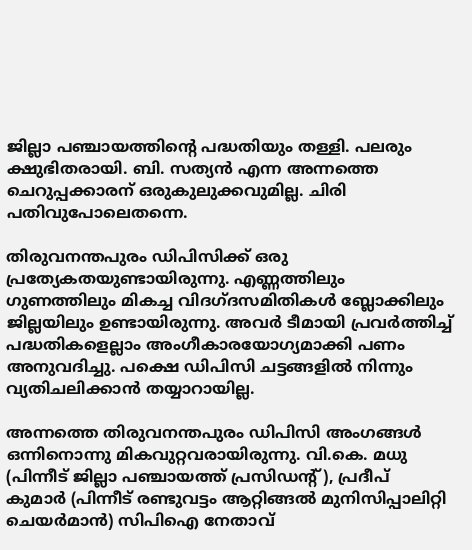ജില്ലാ പഞ്ചായത്തിന്റെ പദ്ധതിയും തള്ളി. പലരും ക്ഷുഭിതരായി. ബി. സത്യൻ എന്ന അന്നത്തെ ചെറുപ്പക്കാരന് ഒരുകുലുക്കവുമില്ല. ചിരി പതിവുപോലെതന്നെ.

തിരുവനന്തപുരം ഡിപിസിക്ക് ഒരു പ്രത്യേകതയുണ്ടായിരുന്നു. എണ്ണത്തിലും ഗുണത്തിലും മികച്ച വിദഗ്ദസമിതികൾ ബ്ലോക്കിലും ജില്ലയിലും ഉണ്ടായിരുന്നു. അവർ ടീമായി പ്രവർത്തിച്ച് പദ്ധതികളെല്ലാം അംഗീകാരയോഗ്യമാക്കി പണം അനുവദിച്ചു. പക്ഷെ ഡിപിസി ചട്ടങ്ങളിൽ നിന്നും വ്യതിചലിക്കാൻ തയ്യാറായില്ല.

അന്നത്തെ തിരുവനന്തപുരം ഡിപിസി അംഗങ്ങൾ ഒന്നിനൊന്നു മികവുറ്റവരായിരുന്നു. വി.കെ. മധു (പിന്നീട് ജില്ലാ പഞ്ചായത്ത് പ്രസിഡന്റ്), പ്രദീപ് കുമാർ (പിന്നീട് രണ്ടുവട്ടം ആറ്റിങ്ങൽ മുനിസിപ്പാലിറ്റി ചെയർമാൻ) സിപിഐ നേതാവ്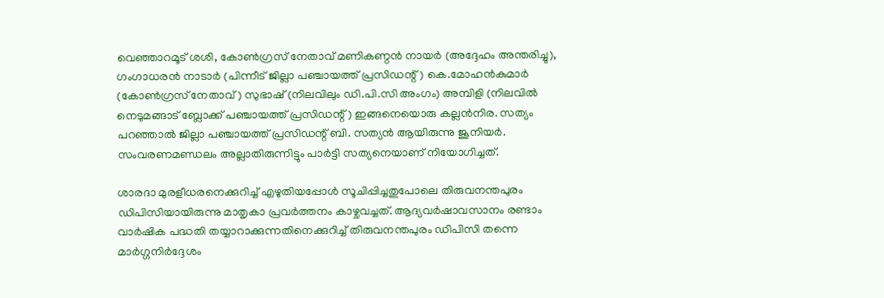വെഞ്ഞാറമൂട് ശശി, കോൺഗ്രസ് നേതാവ് മണികണ്ഠൻ നായർ (അദ്ദേഹം അന്തരിച്ചു), ഗംഗാധരൻ നാടാർ (പിന്നീട് ജില്ലാ പഞ്ചായത്ത് പ്രസിഡന്റ്) കെ.മോഹൻകുമാർ (കോൺഗ്രസ് നേതാവ്) സുഭാഷ് (നിലവിലും ഡി.പി.സി അംഗം) അമ്പിളി (നിലവിൽ നെടുമങ്ങാട് ബ്ലോക്ക് പഞ്ചായത്ത് പ്രസിഡന്റ്) ഇങ്ങനെയൊരു കല്ലൻനിര. സത്യം പറഞ്ഞാൽ ജില്ലാ പഞ്ചായത്ത് പ്രസിഡന്റ് ബി. സത്യൻ ആയിരുന്നു ജൂനിയർ. സംവരണമണ്ഡലം അല്ലാതിരുന്നിട്ടും പാർട്ടി സത്യനെയാണ് നിയോഗിച്ചത്.

ശാരദാ മുരളീധരനെക്കുറിച്ച് എഴുതിയപ്പോൾ സൂചിപ്പിച്ചതുപോലെ തിരുവനന്തപുരം ഡിപിസിയായിരുന്നു മാതൃകാ പ്രവർത്തനം കാഴ്ചവച്ചത്. ആദ്യവർഷാവസാനം രണ്ടാം വാർഷിക പദ്ധതി തയ്യാറാക്കുന്നതിനെക്കുറിച്ച് തിരുവനന്തപുരം ഡിപിസി തന്നെ മാർഗ്ഗനിർദ്ദേശം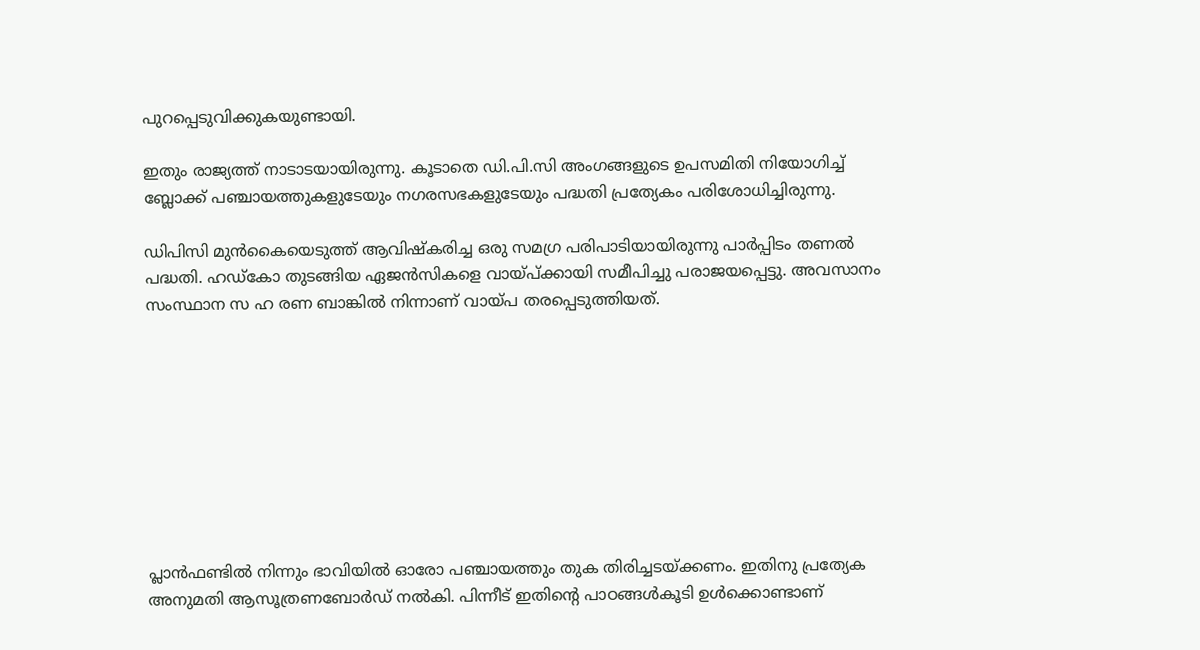പുറപ്പെടുവിക്കുകയുണ്ടായി.

ഇതും രാജ്യത്ത് നാടാടയായിരുന്നു. കൂടാതെ ഡി.പി.സി അംഗങ്ങളുടെ ഉപസമിതി നിയോഗിച്ച് ബ്ലോക്ക് പഞ്ചായത്തുകളുടേയും നഗരസഭകളുടേയും പദ്ധതി പ്രത്യേകം പരിശോധിച്ചിരുന്നു.

ഡിപിസി മുൻകൈയെടുത്ത് ആവിഷ്കരിച്ച ഒരു സമഗ്ര പരിപാടിയായിരുന്നു പാർപ്പിടം തണൽ പദ്ധതി. ഹഡ്കോ തുടങ്ങിയ ഏജൻസികളെ വായ്പ്ക്കായി സമീപിച്ചു പരാജയപ്പെട്ടു. അവസാനം സംസ്ഥാന സ ഹ രണ ബാങ്കിൽ നിന്നാണ് വായ്പ തരപ്പെടുത്തിയത്.









പ്ലാൻഫണ്ടിൽ നിന്നും ഭാവിയിൽ ഓരോ പഞ്ചായത്തും തുക തിരിച്ചടയ്ക്കണം. ഇതിനു പ്രത്യേക അനുമതി ആസൂത്രണബോർഡ് നൽകി. പിന്നീട് ഇതിന്റെ പാഠങ്ങൾകൂടി ഉൾക്കൊണ്ടാണ്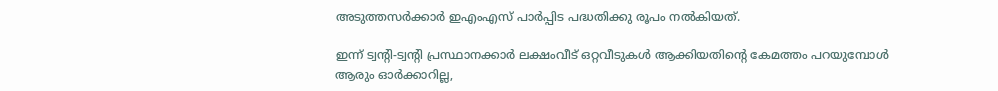അടുത്തസർക്കാർ ഇഎംഎസ് പാർപ്പിട പദ്ധതിക്കു രൂപം നൽകിയത്.

ഇന്ന് ട്വൻ്റി-ട്വൻ്റി പ്രസ്ഥാനക്കാർ ലക്ഷംവീട് ഒറ്റവീടുകൾ ആക്കിയതിന്റെ കേമത്തം പറയുമ്പോൾ ആരും ഓർക്കാറില്ല,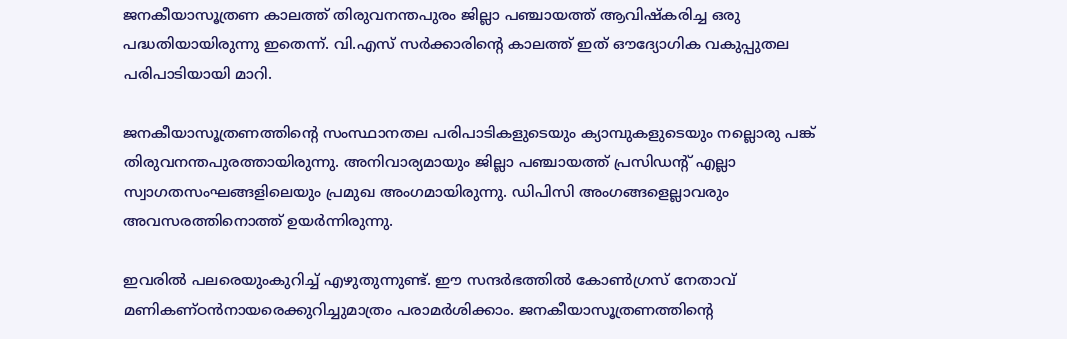ജനകീയാസൂത്രണ കാലത്ത് തിരുവനന്തപുരം ജില്ലാ പഞ്ചായത്ത് ആവിഷ്കരിച്ച ഒരു പദ്ധതിയായിരുന്നു ഇതെന്ന്. വി.എസ് സർക്കാരിന്റെ കാലത്ത് ഇത് ഔദ്യോഗിക വകുപ്പുതല പരിപാടിയായി മാറി.

ജനകീയാസൂത്രണത്തിന്റെ സംസ്ഥാനതല പരിപാടികളുടെയും ക്യാമ്പുകളുടെയും നല്ലൊരു പങ്ക് തിരുവനന്തപുരത്തായിരുന്നു. അനിവാര്യമായും ജില്ലാ പഞ്ചായത്ത് പ്രസിഡന്റ് എല്ലാ സ്വാഗതസംഘങ്ങളിലെയും പ്രമുഖ അംഗമായിരുന്നു. ഡിപിസി അംഗങ്ങളെല്ലാവരും അവസരത്തിനൊത്ത് ഉയർന്നിരുന്നു.

ഇവരിൽ പലരെയുംകുറിച്ച് എഴുതുന്നുണ്ട്. ഈ സന്ദർഭത്തിൽ കോൺഗ്രസ് നേതാവ് മണികണ്ഠൻനായരെക്കുറിച്ചുമാത്രം പരാമർശിക്കാം. ജനകീയാസൂത്രണത്തിന്റെ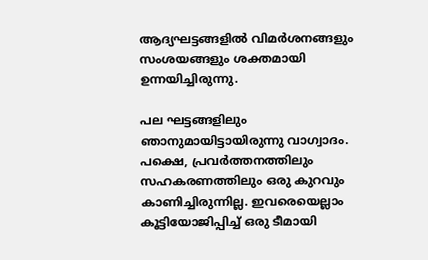ആദ്യഘട്ടങ്ങളിൽ വിമർശനങ്ങളും സംശയങ്ങളും ശക്തമായി ഉന്നയിച്ചിരുന്നു.

പല ഘട്ടങ്ങളിലും ഞാനുമായിട്ടായിരുന്നു വാഗ്വാദം. പക്ഷെ, പ്രവർത്തനത്തിലും സഹകരണത്തിലും ഒരു കുറവും കാണിച്ചിരുന്നില്ല. ഇവരെയെല്ലാം കൂട്ടിയോജിപ്പിച്ച് ഒരു ടീമായി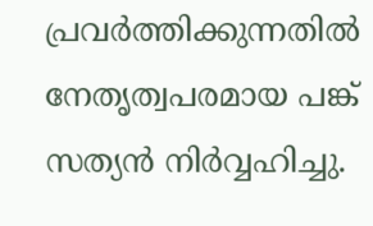പ്രവർത്തിക്കുന്നതിൽ നേതൃത്വപരമായ പങ്ക് സത്യൻ നിർവ്വഹിച്ചു.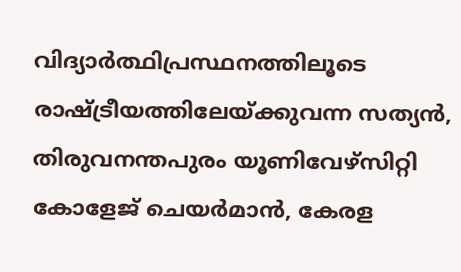വിദ്യാർത്ഥിപ്രസ്ഥനത്തിലൂടെ രാഷ്ട്രീയത്തിലേയ്ക്കുവന്ന സത്യൻ, തിരുവനന്തപുരം യൂണിവേഴ്സിറ്റി കോളേജ് ചെയർമാൻ, കേരള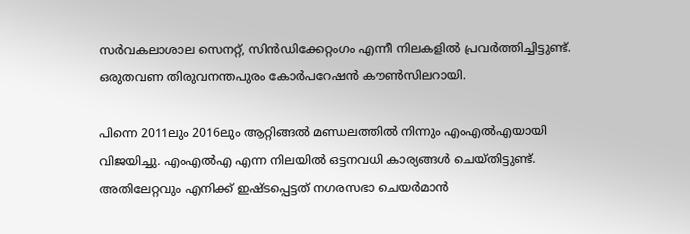സർവകലാശാല സെനറ്റ്, സിൻഡിക്കേറ്റംഗം എന്നീ നിലകളിൽ പ്രവർത്തിച്ചിട്ടുണ്ട്. ഒരുതവണ തിരുവനന്തപുരം കോർപറേഷൻ കൗൺസിലറായി.

പിന്നെ 2011ലും 2016ലും ആറ്റിങ്ങൽ മണ്ഡലത്തിൽ നിന്നും എംഎൽഎയായി വിജയിച്ചു. എംഎൽഎ എന്ന നിലയിൽ ഒട്ടനവധി കാര്യങ്ങൾ ചെയ്തിട്ടുണ്ട്. അതിലേറ്റവും എനിക്ക് ഇഷ്ടപ്പെട്ടത് നഗരസഭാ ചെയർമാൻ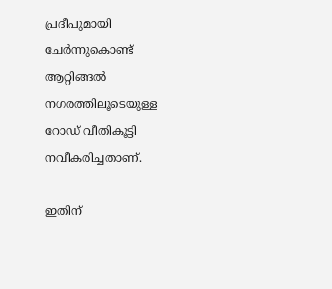പ്രദീപുമായി ചേർന്നുകൊണ്ട് ആറ്റിങ്ങൽ നഗരത്തിലൂടെയുള്ള റോഡ് വീതികൂട്ടി നവീകരിച്ചതാണ്.

ഇതിന്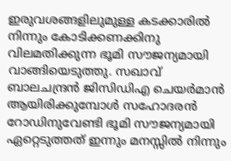ഇരുവശങ്ങളിലുമുള്ള കടക്കാരിൽ നിന്നും കോടിക്കണക്കിനു വിലമതിക്കുന്ന ഭൂമി സൗജന്യമായി വാങ്ങിയെടുത്തു. സഖാവ് ബാലചന്ദ്രൻ ജിസിഡിഎ ചെയർമാൻ ആയിരിക്കുമ്പോൾ സഹോദരൻ റോഡിനുവേണ്ടി ഭൂമി സൗജന്യമായി ഏറ്റെടുത്തത് ഇന്നും മനസ്സിൽ നിന്നും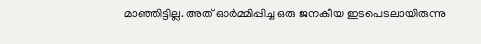മാഞ്ഞിട്ടില്ല. അത് ഓർമ്മിപ്പിച്ച ഒരു ജനകീയ ഇടപെടലായിരുന്നു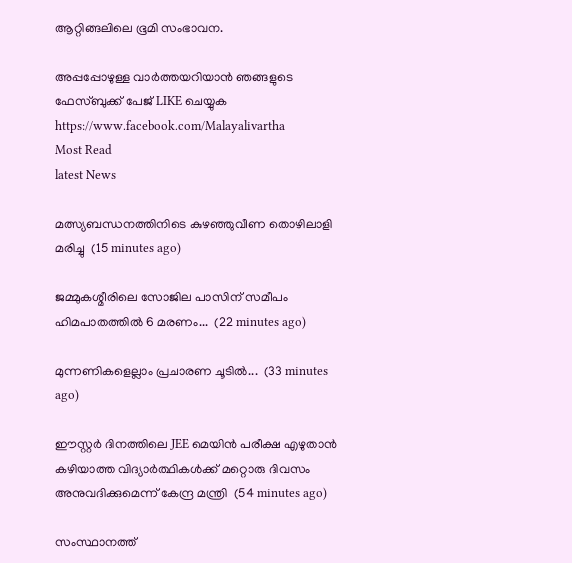ആറ്റിങ്ങലിലെ ഭൂമി സംഭാവന.

അപ്പപ്പോഴുള്ള വാര്‍ത്തയറിയാന്‍ ഞങ്ങളുടെ ഫേസ്‌ബുക്ക്‌ പേജ് LIKE ചെയ്യുക
https://www.facebook.com/Malayalivartha
Most Read
latest News

മത്സ്യബന്ധനത്തിനിടെ കുഴഞ്ഞുവീണ തൊഴിലാളി മരിച്ചു  (15 minutes ago)

ജമ്മുകശ്മീരിലെ സോജില പാസിന് സമീപം ഹിമപാതത്തിൽ 6 മരണം...  (22 minutes ago)

മുന്നണികളെല്ലാം പ്രചാരണ ചൂടിൽ...  (33 minutes ago)

ഈസ്റ്റർ ദിനത്തിലെ JEE മെയിൻ പരീക്ഷ എഴുതാൻ കഴിയാത്ത വിദ്യാർത്ഥികൾക്ക് മറ്റൊരു ദിവസം അനുവദിക്കുമെന്ന് കേന്ദ്ര മന്ത്രി  (54 minutes ago)

സംസ്ഥാനത്ത്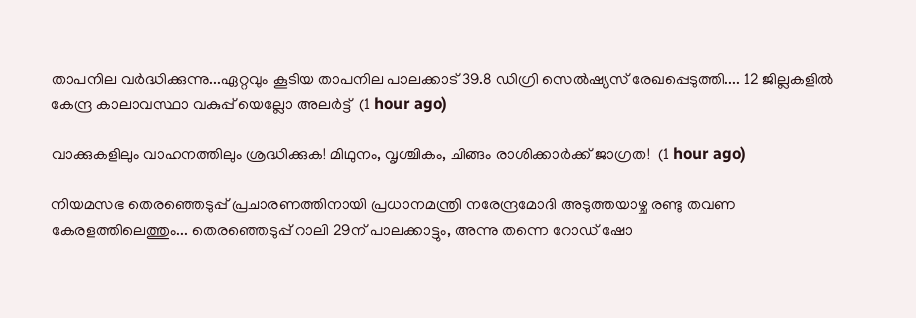താപനില വർദ്ധിക്കുന്നു...ഏറ്റവും കൂടിയ താപനില പാലക്കാട് 39.8 ഡിഗ്രി സെൽഷ്യസ് രേഖപ്പെടുത്തി.... 12 ജില്ലകളിൽ കേന്ദ്ര കാലാവസ്ഥാ വകുപ്പ് യെല്ലോ അലർട്ട്  (1 hour ago)

വാക്കുകളിലും വാഹനത്തിലും ശ്രദ്ധിക്കുക! മിഥുനം, വൃശ്ചികം, ചിങ്ങം രാശിക്കാർക്ക് ജാഗ്രത!  (1 hour ago)

നിയമസഭ തെരഞ്ഞെടുപ്പ് പ്രചാരണത്തിനായി പ്രധാനമന്ത്രി നരേന്ദ്രമോദി അടുത്തയാഴ്ച രണ്ടു തവണ കേരളത്തിലെത്തും... തെരഞ്ഞെടുപ്പ് റാലി 29ന് പാലക്കാട്ടും, അന്നു തന്നെ റോഡ് ഷോ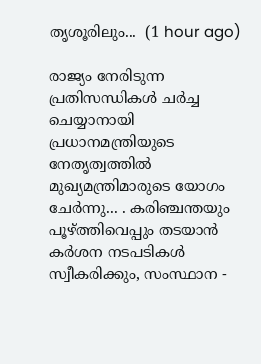തൃശൂരിലും...  (1 hour ago)

രാജ്യം നേരിടുന്ന പ്രതിസന്ധികൾ ചർച്ച ചെയ്യാനായി പ്രധാനമന്ത്രിയുടെ നേതൃത്വത്തിൽ മുഖ്യമന്ത്രിമാരുടെ യോഗം ചേർന്നു... . കരിഞ്ചന്തയും പൂഴ്ത്തിവെപ്പും തടയാൻ കർശന നടപടികൾ സ്വീകരിക്കും, സംസ്ഥാന -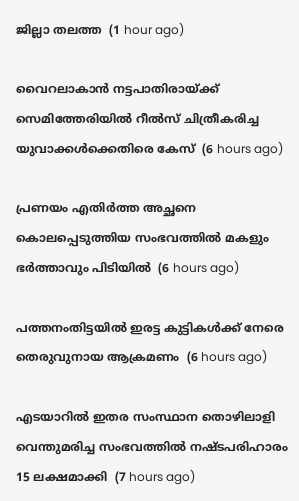ജില്ലാ തലത്ത  (1 hour ago)

വൈറലാകാന്‍ നട്ടപാതിരായ്ക്ക് സെമിത്തേരിയില്‍ റീല്‍സ് ചിത്രീകരിച്ച യുവാക്കള്‍ക്കെതിരെ കേസ്  (6 hours ago)

പ്രണയം എതിര്‍ത്ത അച്ഛനെ കൊലപ്പെടുത്തിയ സംഭവത്തില്‍ മകളും ഭര്‍ത്താവും പിടിയില്‍  (6 hours ago)

പത്തനംതിട്ടയില്‍ ഇരട്ട കുട്ടികള്‍ക്ക് നേരെ തെരുവുനായ ആക്രമണം  (6 hours ago)

എടയാറില്‍ ഇതര സംസ്ഥാന തൊഴിലാളി വെന്തുമരിച്ച സംഭവത്തില്‍ നഷ്ടപരിഹാരം 15 ലക്ഷമാക്കി  (7 hours ago)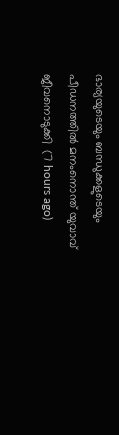ഭാര്യയുടെയും ബന്ധുക്കളുടെയും പീഡനത്തില്‍ മനംനൊന്ത് യുവാവ് ജീവനൊടുക്കി  (7 hours ago)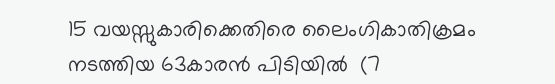15 വയസ്സുകാരിക്കെതിരെ ലൈംഗികാതിക്രമം നടത്തിയ 63കാരന്‍ പിടിയില്‍  (7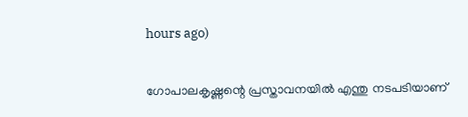hours ago)

ഗോപാലകൃഷ്ണന്റെ പ്രസ്താവനയില്‍ എന്തു നടപടിയാണ്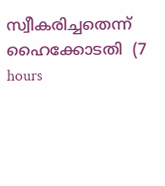സ്വീകരിച്ചതെന്ന് ഹൈക്കോടതി  (7 hours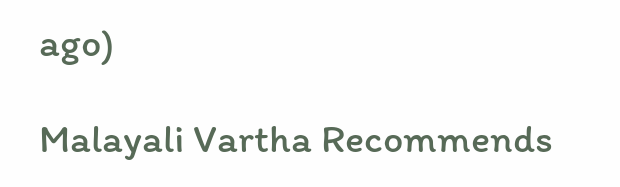ago)

Malayali Vartha Recommends